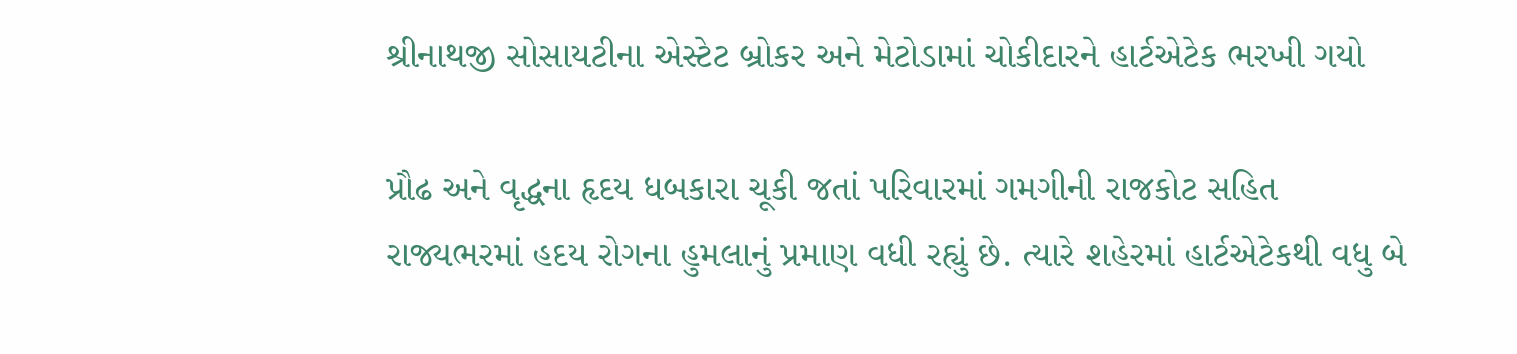શ્રીનાથજી સોસાયટીના એસ્ટેટ બ્રોકર અને મેટોડામાં ચોકીદારને હાર્ટએટેક ભરખી ગયો

પ્રૌઢ અને વૃદ્ધના હૃદય ધબકારા ચૂકી જતાં પરિવારમાં ગમગીની રાજકોટ સહિત રાજ્યભરમાં હદય રોગના હુમલાનું પ્રમાણ વધી રહ્યું છે. ત્યારે શહેરમાં હાર્ટએટેકથી વધુ બે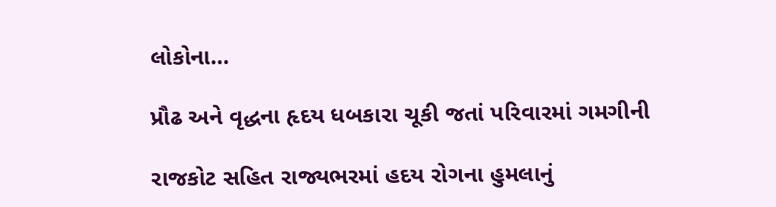લોકોના…

પ્રૌઢ અને વૃદ્ધના હૃદય ધબકારા ચૂકી જતાં પરિવારમાં ગમગીની

રાજકોટ સહિત રાજ્યભરમાં હદય રોગના હુમલાનું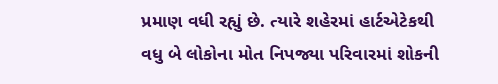પ્રમાણ વધી રહ્યું છે. ત્યારે શહેરમાં હાર્ટએટેકથી વધુ બે લોકોના મોત નિપજ્યા પરિવારમાં શોકની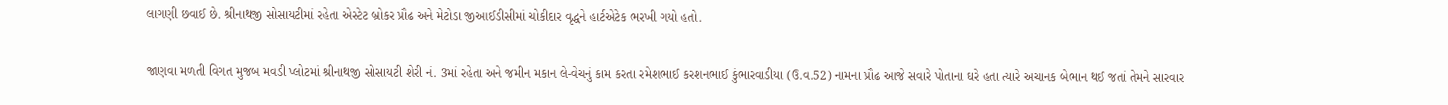લાગણી છવાઈ છે. શ્રીનાથજી સોસાયટીમાં રહેતા એસ્ટેટ બ્રોકર પ્રૌઢ અને મેટોડા જીઆઈડીસીમાં ચોકીદાર વૃદ્ધને હાર્ટએટેક ભરખી ગયો હતો.

જાણવા મળતી વિગત મુજબ મવડી પ્લોટમાં શ્રીનાથજી સોસાયટી શેરી નં. 3માં રહેતા અને જમીન મકાન લે-વેચનું કામ કરતા રમેશભાઈ કરશનભાઈ કુંભારવાડીયા (ઉ.વ.52) નામના પ્રૌઢ આજે સવારે પોતાના ઘરે હતા ત્યારે અચાનક બેભાન થઈ જતાં તેમને સારવાર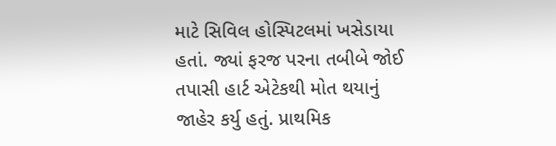માટે સિવિલ હોસ્પિટલમાં ખસેડાયા હતાં. જ્યાં ફરજ પરના તબીબે જોઈ તપાસી હાર્ટ એટેકથી મોત થયાનું જાહેર કર્યુ હતું. પ્રાથમિક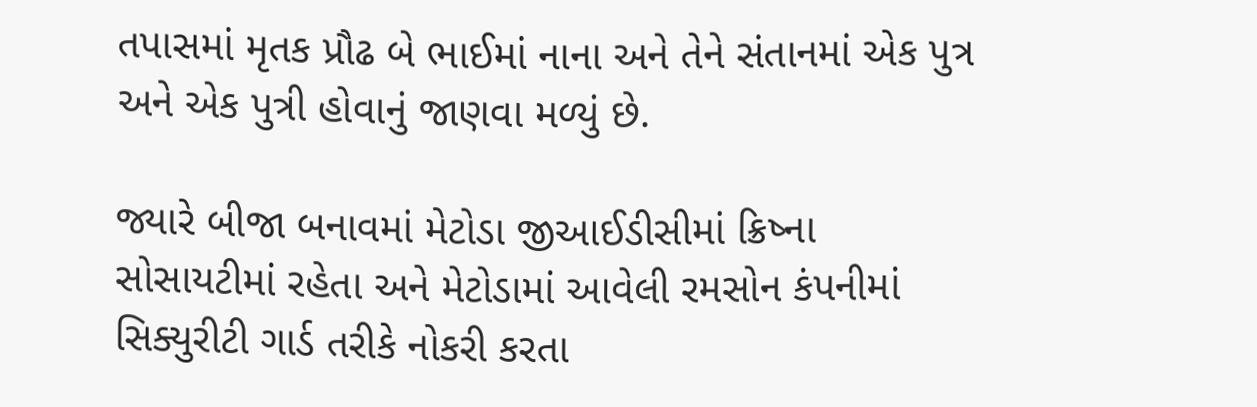તપાસમાં મૃતક પ્રૌઢ બે ભાઈમાં નાના અને તેને સંતાનમાં એક પુત્ર અને એક પુત્રી હોવાનું જાણવા મળ્યું છે.

જ્યારે બીજા બનાવમાં મેટોડા જીઆઈડીસીમાં ક્રિષ્ના સોસાયટીમાં રહેતા અને મેટોડામાં આવેલી રમસોન કંપનીમાં સિક્યુરીટી ગાર્ડ તરીકે નોકરી કરતા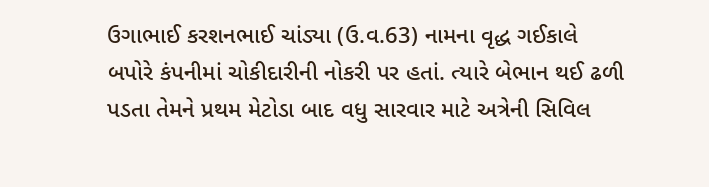ઉગાભાઈ કરશનભાઈ ચાંડ્યા (ઉ.વ.63) નામના વૃદ્ધ ગઈકાલે બપોરે કંપનીમાં ચોકીદારીની નોકરી પર હતાં. ત્યારે બેભાન થઈ ઢળી પડતા તેમને પ્રથમ મેટોડા બાદ વધુ સારવાર માટે અત્રેની સિવિલ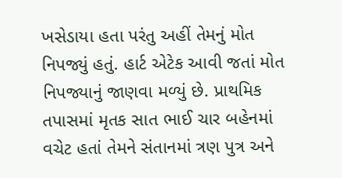ખસેડાયા હતા પરંતુ અહીં તેમનું મોત નિપજ્યું હતું. હાર્ટ એટેક આવી જતાં મોત નિપજ્યાનું જાણવા મળ્યું છે. પ્રાથમિક તપાસમાં મૃતક સાત ભાઈ ચાર બહેનમાં વચેટ હતાં તેમને સંતાનમાં ત્રણ પુત્ર અને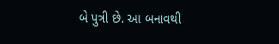બે પુત્રી છે. આ બનાવથી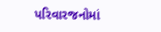પરિવારજનોમાં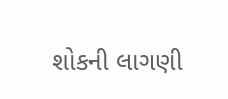શોકની લાગણી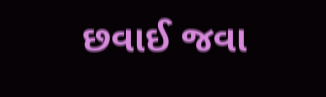છવાઈ જવા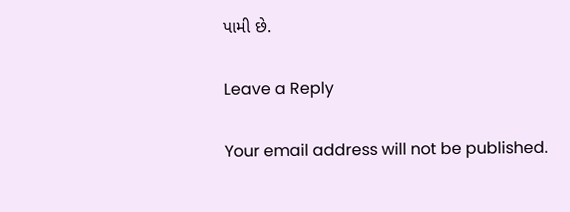પામી છે.

Leave a Reply

Your email address will not be published.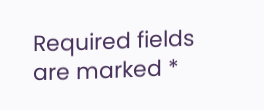Required fields are marked *